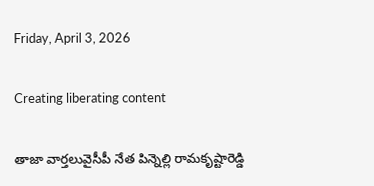Friday, April 3, 2026

Creating liberating content

తాజా వార్తలువైసీపీ నేత‌ పిన్నెల్లి రామకృష్టారెడ్డి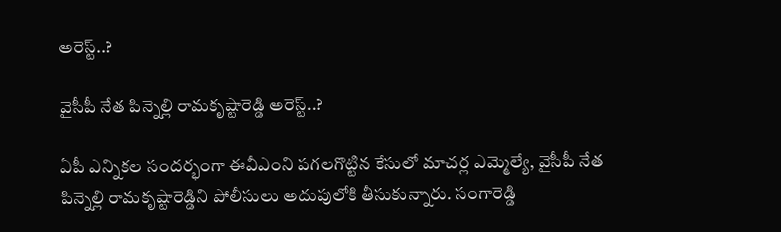అరెస్ట్‌..?

వైసీపీ నేత‌ పిన్నెల్లి రామకృష్టారెడ్డి అరెస్ట్‌..?

ఏపీ ఎన్నికల సందర్భంగా ఈవీఎంని పగలగొట్టిన కేసులో మాచర్ల ఎమ్మెల్యే, వైసీపీ నేత‌ పిన్నెల్లి రామకృష్టారెడ్డిని పోలీసులు అదుపులోకి తీసుకున్నారు. సంగారెడ్డి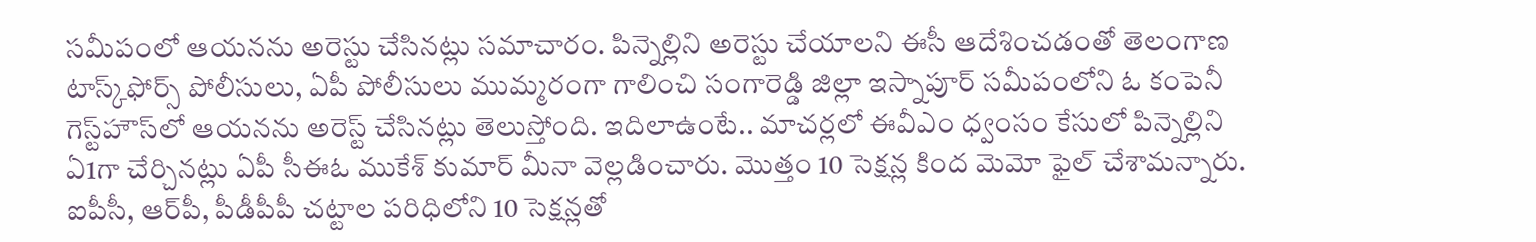సమీపంలో ఆయనను అరెస్టు చేసినట్లు సమాచారం. పిన్నెల్లిని అరెస్టు చేయాల‌ని ఈసీ ఆదేశించడంతో తెలంగాణ టాస్క్‌ఫోర్స్ పోలీసులు, ఏపీ పోలీసులు ముమ్మ‌రంగా గాలించి సంగారెడ్డి జిల్లా ఇస్నాపూర్ స‌మీపంలోని ఓ కంపెనీ గెస్ట్‌హౌస్‌లో ఆయ‌న‌ను అరెస్ట్ చేసిన‌ట్లు తెలుస్తోంది. ఇదిలాఉంటే.. మాచ‌ర్ల‌లో ఈవీఎం ధ్వంసం కేసులో పిన్నెల్లిని ఏ1గా చేర్చిన‌ట్లు ఏపీ సీఈఓ ముకేశ్ కుమార్ మీనా వెల్ల‌డించారు. మొత్తం 10 సెక్ష‌న్ల కింద మెమో ఫైల్ చేశామ‌న్నారు. ఐపీసీ, ఆర్‌పీ, పీడీపీపీ చ‌ట్టాల ప‌రిధిలోని 10 సెక్ష‌న్ల‌తో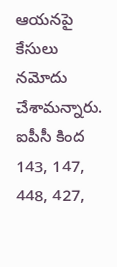ఆయ‌న‌పై కేసులు న‌మోదు చేశామ‌న్నారు. ఐపీసీ కింద 143, 147, 448, 427,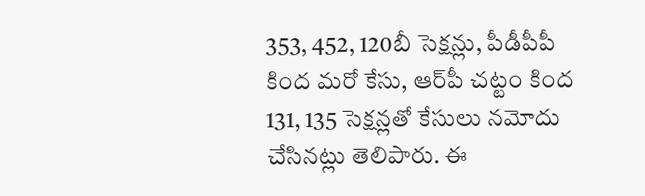353, 452, 120బీ సెక్ష‌న్లు, పీడీపీపీ కింద మ‌రో కేసు, ఆర్‌పీ చ‌ట్టం కింద 131, 135 సెక్ష‌న్ల‌తో కేసులు న‌మోదు చేసిన‌ట్లు తెలిపారు. ఈ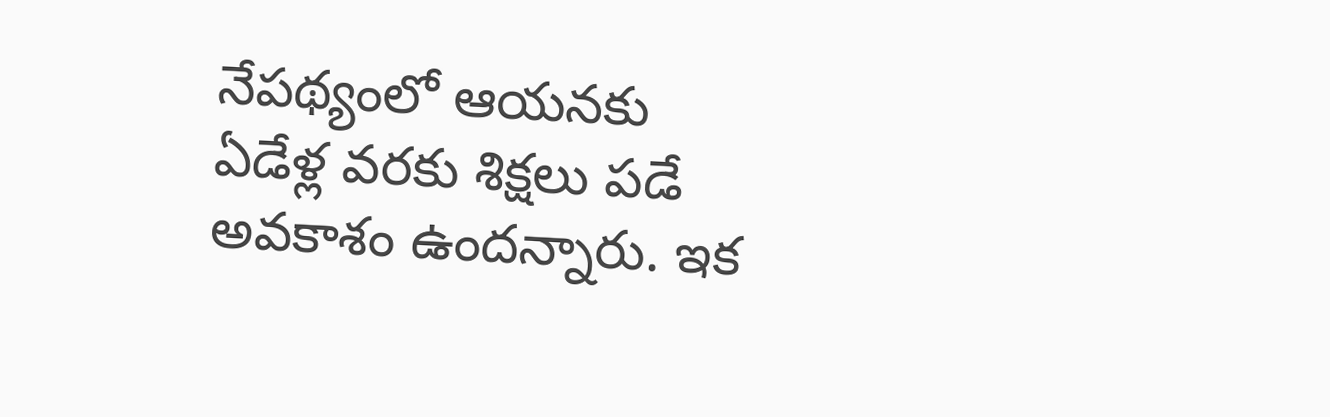నేప‌థ్యంలో ఆయ‌న‌కు ఏడేళ్ల వ‌ర‌కు శిక్షలు ప‌డే అవ‌కాశం ఉంద‌న్నారు. ఇక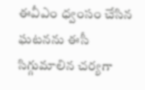ఈవీఎం ధ్వంసం చేసిన ఘ‌ట‌న‌ను ఈసీ సిగ్గుమాలిన చ‌ర్య‌గా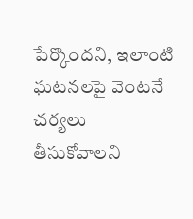పేర్కొంద‌ని, ఇలాంటి ఘ‌ట‌న‌ల‌పై వెంట‌నే చ‌ర్య‌లు తీసుకోవాల‌ని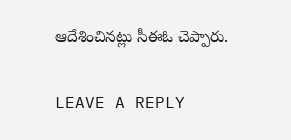ఆదేశించిన‌ట్లు సీఈఓ చెప్పారు.

LEAVE A REPLY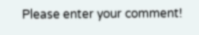Please enter your comment!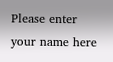Please enter your name here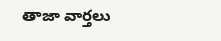తాజా వార్తలు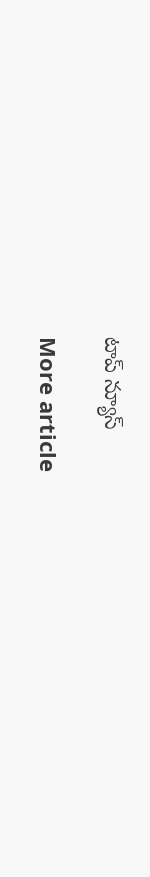టాప్ న్యూస్

More article